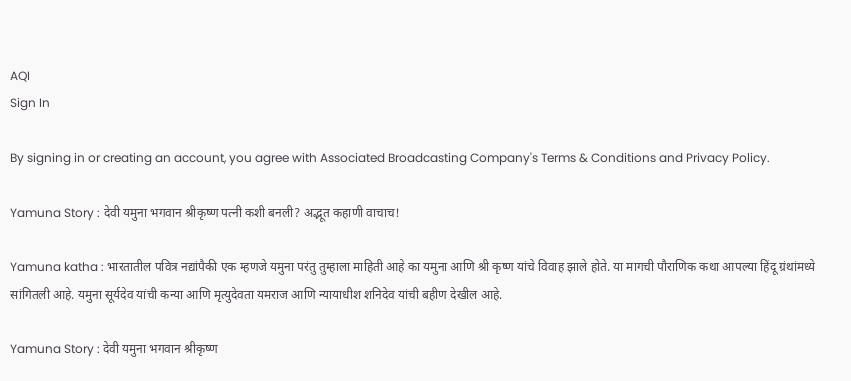AQI
Sign In

By signing in or creating an account, you agree with Associated Broadcasting Company's Terms & Conditions and Privacy Policy.

Yamuna Story : देवी यमुना भगवान श्रीकृष्ण पत्नी कशी बनली? अद्भूत कहाणी वाचाच!

Yamuna katha : भारतातील पवित्र नद्यांपैकी एक म्हणजे यमुना परंतु तुम्हाला माहिती आहे का यमुना आणि श्री कृष्ण यांचे विवाह झाले होते. या मागची पौराणिक कथा आपल्या हिंदू ग्रंथांमध्ये सांगितली आहे. यमुना सूर्यदेव यांची कन्या आणि मृत्युदेवता यमराज आणि न्यायाधीश शनिदेव यांची बहीण देखील आहे.

Yamuna Story : देवी यमुना भगवान श्रीकृष्ण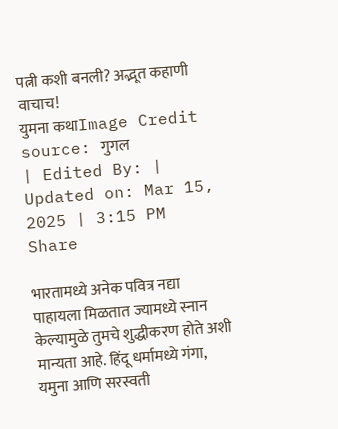पत्नी कशी बनली? अद्भूत कहाणी वाचाच!
युमना कथाImage Credit source: गुगल
| Edited By: | Updated on: Mar 15, 2025 | 3:15 PM
Share

भारतामध्ये अनेक पवित्र नद्या पाहायला मिळतात ज्यामध्ये स्नान केल्यामुळे तुमचे शुद्धीकरण होते अशी मान्यता आहे. हिंदू धर्मामध्ये गंगा, यमुना आणि सरस्वती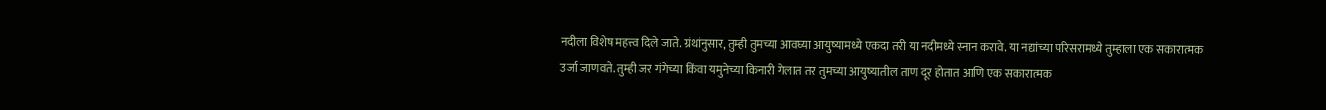नदीला विशेष महत्त्व दिले जाते. ग्रंथांनुसार, तुम्ही तुमच्या आवघ्या आयुष्यामध्ये एकदा तरी या नदीमध्ये स्नान करावे. या नद्यांच्या परिसरामध्ये तुम्हाला एक सकारात्मक उर्जा जाणवते. तुम्ही जर गंगेच्या किंवा यमुनेच्या किनारी गेलात तर तुमच्या आयुष्यातील ताण दूर होतात आणि एक सकारात्मक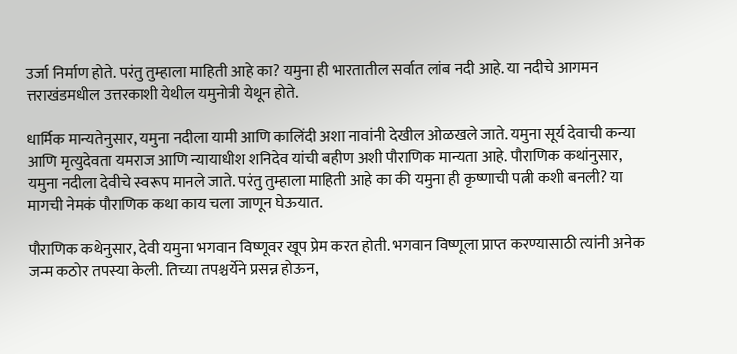उर्जा निर्माण होते. परंतु तुम्हाला माहिती आहे का? यमुना ही भारतातील सर्वात लांब नदी आहे. या नदीचे आगमन त्तराखंडमधील उत्तरकाशी येथील यमुनोत्री येथून होते.

धार्मिक मान्यतेनुसार, यमुना नदीला यामी आणि कालिंदी अशा नावांनी देखील ओळखले जाते. यमुना सूर्य देवाची कन्या आणि मृत्युदेवता यमराज आणि न्यायाधीश शनिदेव यांची बहीण अशी पौराणिक मान्यता आहे. पौराणिक कथांनुसार, यमुना नदीला देवीचे स्वरूप मानले जाते. परंतु तुम्हाला माहिती आहे का की यमुना ही कृष्णाची पत्नी कशी बनली? या मागची नेमकं पौराणिक कथा काय चला जाणून घेऊयात.

पौराणिक कथेनुसार, देवी यमुना भगवान विष्णूवर खूप प्रेम करत होती. भगवान विष्णूला प्राप्त करण्यासाठी त्यांनी अनेक जन्म कठोर तपस्या केली. तिच्या तपश्चर्येने प्रसन्न होऊन,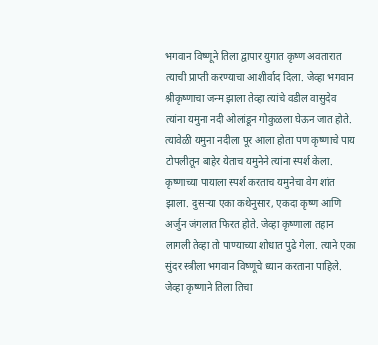भगवान विष्णूने तिला द्वापार युगात कृष्ण अवतारात त्याची प्राप्ती करण्याचा आशीर्वाद दिला. जेव्हा भगवान श्रीकृष्णाचा जन्म झाला तेव्हा त्यांचे वडील वासुदेव त्यांना यमुना नदी ओलांडून गोकुळला घेऊन जात होते. त्यावेळी यमुना नदीला पूर आला होता पण कृष्णाचे पाय टोपलीतून बाहेर येताच यमुनेने त्यांना स्पर्श केला. कृष्णाच्या पायाला स्पर्श करताच यमुनेचा वेग शांत झाला. दुसऱ्या एका कथेनुसार, एकदा कृष्ण आणि अर्जुन जंगलात फिरत होते. जेव्हा कृष्णाला तहान लागली तेव्हा तो पाण्याच्या शोधात पुढे गेला. त्याने एका सुंदर स्त्रीला भगवान विष्णूचे ध्यान करताना पाहिले. जेव्हा कृष्णाने तिला तिचा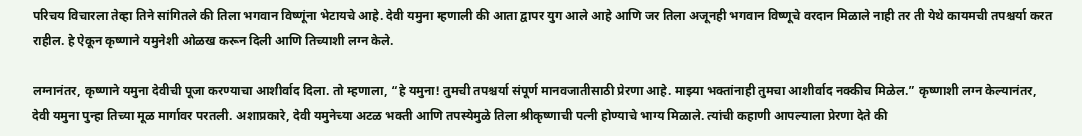परिचय विचारला तेव्हा तिने सांगितले की तिला भगवान विष्णूंना भेटायचे आहे. देवी यमुना म्हणाली की आता द्वापर युग आले आहे आणि जर तिला अजूनही भगवान विष्णूचे वरदान मिळाले नाही तर ती येथे कायमची तपश्चर्या करत राहील. हे ऐकून कृष्णाने यमुनेशी ओळख करून दिली आणि तिच्याशी लग्न केले.

लग्नानंतर, कृष्णाने यमुना देवीची पूजा करण्याचा आशीर्वाद दिला. तो म्हणाला, “हे यमुना! तुमची तपश्चर्या संपूर्ण मानवजातीसाठी प्रेरणा आहे. माझ्या भक्तांनाही तुमचा आशीर्वाद नक्कीच मिळेल.” कृष्णाशी लग्न केल्यानंतर, देवी यमुना पुन्हा तिच्या मूळ मार्गावर परतली. अशाप्रकारे, देवी यमुनेच्या अटळ भक्ती आणि तपस्येमुळे तिला श्रीकृष्णाची पत्नी होण्याचे भाग्य मिळाले. त्यांची कहाणी आपल्याला प्रेरणा देते की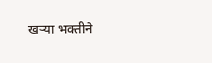खऱ्या भक्तीने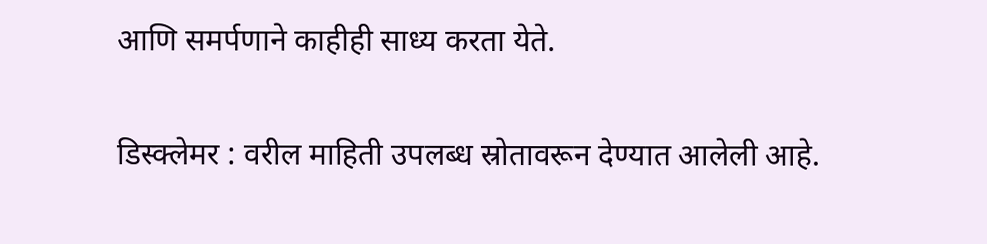आणि समर्पणाने काहीही साध्य करता येते.

डिस्क्लेमर : वरील माहिती उपलब्ध स्रोतावरून देण्यात आलेली आहे.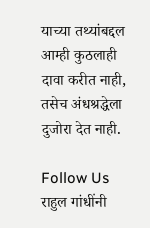याच्या तथ्यांबद्दल आम्ही कुठलाही दावा करीत नाही, तसेच अंधश्रद्धेला दुजोरा देत नाही.

Follow Us
राहुल गांधींनी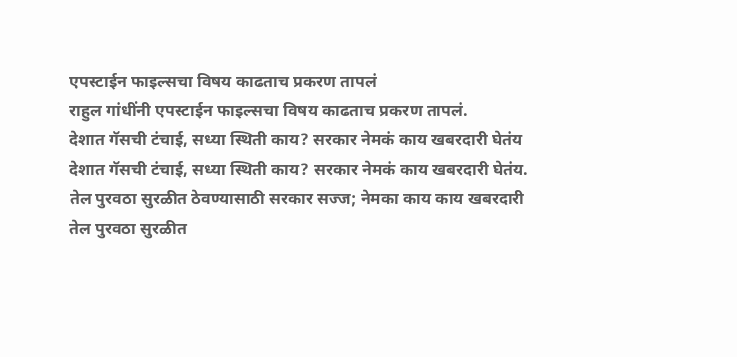एपस्टाईन फाइल्सचा विषय काढताच प्रकरण तापलं
राहुल गांधींनी एपस्टाईन फाइल्सचा विषय काढताच प्रकरण तापलं.
देशात गॅसची टंचाई, सध्या स्थिती काय? सरकार नेमकं काय खबरदारी घेतंय
देशात गॅसची टंचाई, सध्या स्थिती काय? सरकार नेमकं काय खबरदारी घेतंय.
तेल पुरवठा सुरळीत ठेवण्यासाठी सरकार सज्ज; नेमका काय काय खबरदारी
तेल पुरवठा सुरळीत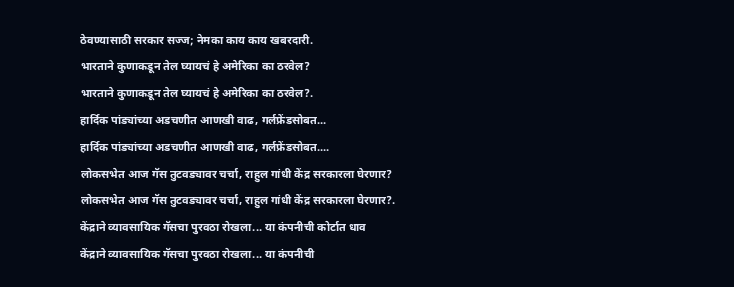ठेवण्यासाठी सरकार सज्ज; नेमका काय काय खबरदारी.
भारताने कुणाकडून तेल घ्यायचं हे अमेरिका का ठरवेल?
भारताने कुणाकडून तेल घ्यायचं हे अमेरिका का ठरवेल?.
हार्दिक पांड्यांच्या अडचणीत आणखी वाढ, गर्लफ्रेंडसोबत...
हार्दिक पांड्यांच्या अडचणीत आणखी वाढ, गर्लफ्रेंडसोबत....
लोकसभेत आज गॅस तुटवड्यावर चर्चा, राहुल गांधी केंद्र सरकारला घेरणार?
लोकसभेत आज गॅस तुटवड्यावर चर्चा, राहुल गांधी केंद्र सरकारला घेरणार?.
केंद्राने व्यावसायिक गॅसचा पुरवठा रोखला... या कंपनीची कोर्टात धाव
केंद्राने व्यावसायिक गॅसचा पुरवठा रोखला... या कंपनीची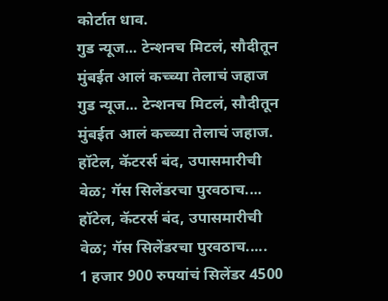कोर्टात धाव.
गुड न्यूज... टेन्शनच मिटलं, सौदीतून मुंबईत आलं कच्च्या तेलाचं जहाज
गुड न्यूज... टेन्शनच मिटलं, सौदीतून मुंबईत आलं कच्च्या तेलाचं जहाज.
हॉटेल, कॅटरर्स बंद, उपासमारीची वेळ; गॅस सिलेंडरचा पुरवठाच....
हॉटेल, कॅटरर्स बंद, उपासमारीची वेळ; गॅस सिलेंडरचा पुरवठाच.....
1 हजार 900 रुपयांचं सिलेंडर 4500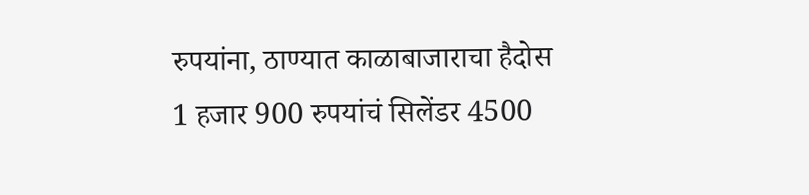रुपयांना, ठाण्यात काळाबाजाराचा हैदोस
1 हजार 900 रुपयांचं सिलेंडर 4500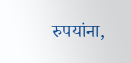रुपयांना,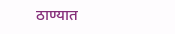ठाण्यात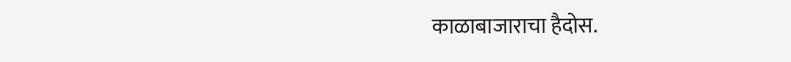काळाबाजाराचा हैदोस.